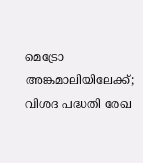മെട്രോ അങ്കമാലിയിലേക്ക്; വിശദ പദ്ധതി രേഖ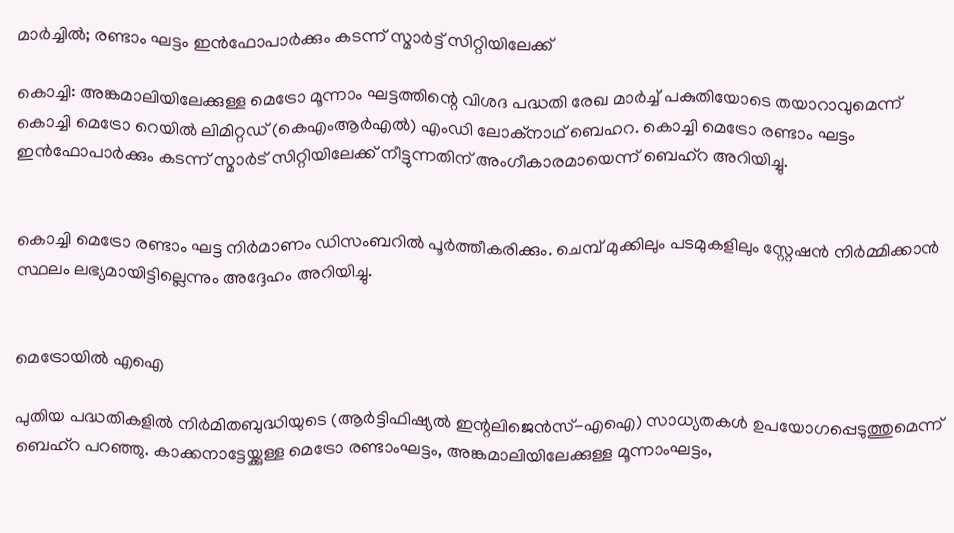മാർച്ചിൽ; രണ്ടാം ഘട്ടം ഇൻഫോപാർക്കും കടന്ന് സ്മാർട്ട് സിറ്റിയിലേക്ക്

കൊച്ചി: അങ്കമാലിയിലേക്കുള്ള മെട്രോ മൂന്നാം ഘട്ടത്തിന്റെ വിശദ പദ്ധതി രേഖ മാർച്ച് പകുതിയോടെ തയാറാവുമെന്ന് കൊച്ചി മെട്രോ റെയിൽ ലിമിറ്റഡ് (കെഎംആർഎൽ) എംഡി ലോക്‌നാഥ് ബെഹറ. കൊച്ചി മെട്രോ രണ്ടാം ഘട്ടം ഇൻഫോപാർക്കും കടന്ന് സ്മാർട് സിറ്റിയിലേക്ക് നീട്ടുന്നതിന് അംഗീകാരമായെന്ന് ബെഹ്റ അറിയിച്ചു.


കൊച്ചി മെട്രോ രണ്ടാം ഘട്ട നിർമാണം ഡിസംബറിൽ പൂർത്തീകരിക്കും. ചെമ്പ് മുക്കിലും പടമുകളിലും സ്റ്റേഷൻ നിർമ്മിക്കാൻ സ്ഥലം ലഭ്യമായിട്ടില്ലെന്നും അദ്ദേഹം അറിയിച്ചു.


മെട്രോയിൽ എഐ

പുതിയ പദ്ധതികളിൽ നിർമിതബുദ്ധിയുടെ (ആർട്ടിഫിഷ്യൽ ഇന്റലിജെൻസ്-എഐ) സാധ്യതകൾ ഉപയോഗപ്പെടുത്തുമെന്ന് ബെഹ്റ പറഞ്ഞു. കാക്കനാട്ടേയ്ക്കുള്ള മെട്രോ രണ്ടാംഘട്ടം, അങ്കമാലിയിലേക്കുള്ള മൂന്നാംഘട്ടം,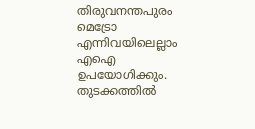തിരുവനന്തപുരം മെട്രോ എന്നിവയിലെല്ലാം എഐ ഉപയോഗിക്കും. തുടക്കത്തിൽ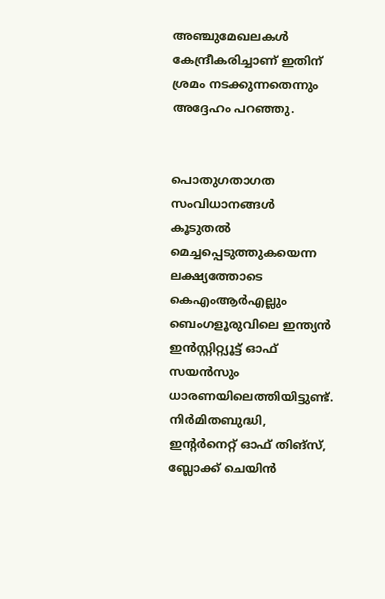അഞ്ചുമേഖലകൾ കേന്ദ്രീകരിച്ചാണ് ഇതിന് ശ്രമം നടക്കുന്നതെന്നും അദ്ദേഹം പറഞ്ഞു.


പൊതുഗതാഗത സംവിധാനങ്ങൾ കൂടുതൽ മെച്ചപ്പെടുത്തുകയെന്ന ലക്ഷ്യത്തോടെ കെഎംആർഎല്ലും ബെംഗളൂരുവിലെ ഇന്ത്യൻ ഇൻസ്റ്റിറ്റ്യൂട്ട് ഓഫ് സയൻസും ധാരണയിലെത്തിയിട്ടുണ്ട്. നിർമിതബുദ്ധി, ഇന്റർനെറ്റ് ഓഫ് തിങ്സ്, ബ്ലോക്ക് ചെയിൻ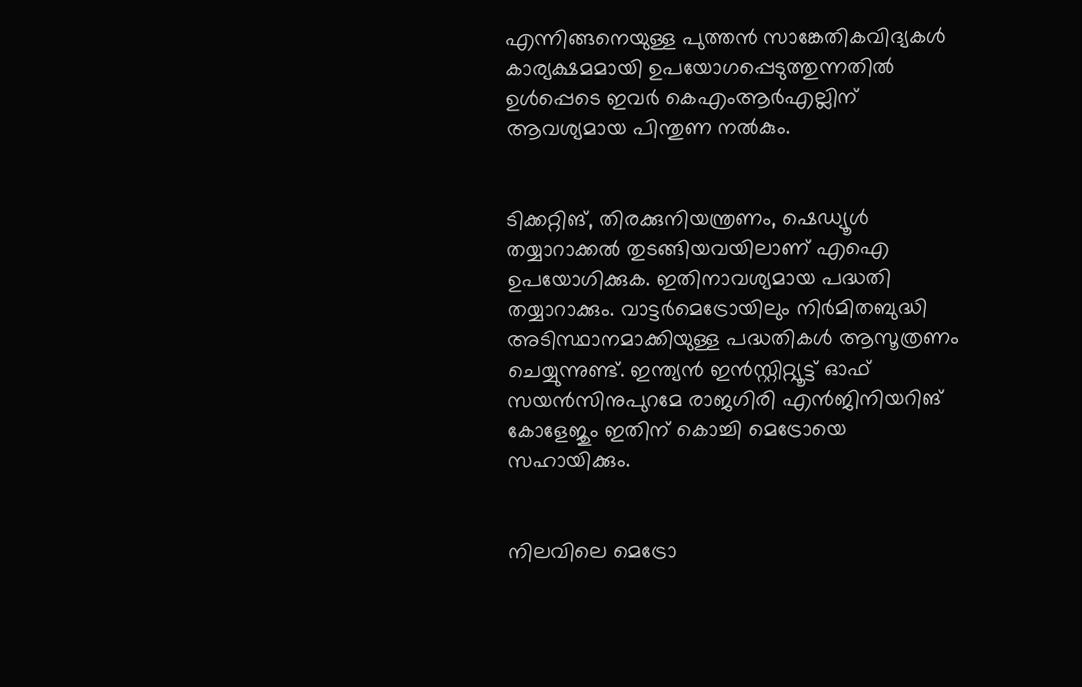എന്നിങ്ങനെയുള്ള പുത്തൻ സാങ്കേതികവിദ്യകൾ കാര്യക്ഷമമായി ഉപയോഗപ്പെടുത്തുന്നതിൽ ഉൾപ്പെടെ ഇവർ കെഎംആർഎല്ലിന് ആവശ്യമായ പിന്തുണ നൽകും.


ടിക്കറ്റിങ്, തിരക്കുനിയന്ത്രണം, ഷെഡ്യൂൾ തയ്യാറാക്കൽ തുടങ്ങിയവയിലാണ് എഐ ഉപയോഗിക്കുക. ഇതിനാവശ്യമായ പദ്ധതി തയ്യാറാക്കും. വാട്ടർമെട്രോയിലും നിർമിതബുദ്ധി അടിസ്ഥാനമാക്കിയുള്ള പദ്ധതികൾ ആസൂത്രണം ചെയ്യുന്നുണ്ട്. ഇന്ത്യൻ ഇൻസ്റ്റിറ്റ്യൂട്ട് ഓഫ് സയൻസിനുപുറമേ രാജഗിരി എൻജിനിയറിങ് കോളേജും ഇതിന് കൊച്ചി മെട്രോയെ സഹായിക്കും.


നിലവിലെ മെട്രോ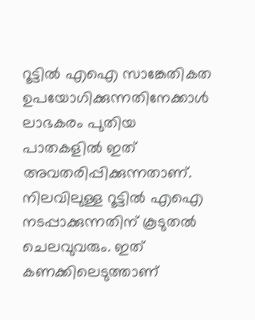റൂട്ടിൽ എഐ സാങ്കേതികത ഉപയോഗിക്കുന്നതിനേക്കാൾ ലാഭകരം പുതിയ പാതകളിൽ ഇത് അവതരിപ്പിക്കുന്നതാണ്. നിലവിലുള്ള റൂട്ടിൽ എഐ നടപ്പാക്കുന്നതിന് കൂടുതൽ ചെലവുവരും. ഇത് കണക്കിലെടുത്താണ്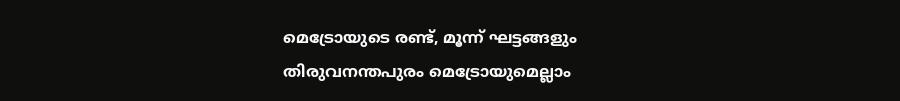മെട്രോയുടെ രണ്ട്, മൂന്ന് ഘട്ടങ്ങളും തിരുവനന്തപുരം മെട്രോയുമെല്ലാം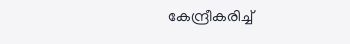കേന്ദ്രീകരിച്ച്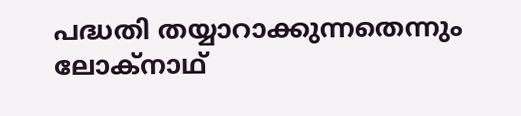പദ്ധതി തയ്യാറാക്കുന്നതെന്നും ലോക്നാഥ്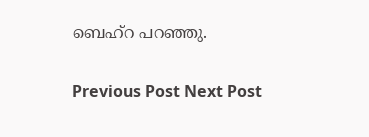ബെഹ്റ പറഞ്ഞു.

Previous Post Next Post